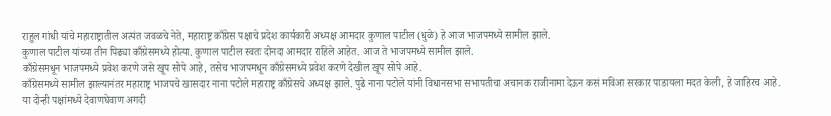राहुल गांधी यांचे महाराष्ट्रातील अत्यंत जवळचे नेते, महाराष्ट्र काँग्रेस पक्षाचे प्रदेश कार्यकारी अध्यक्ष आमदार कुणाल पाटील (धुळे) हे आज भाजपमध्ये सामील झाले.
कुणाल पाटील यांच्या तीन पिढ्या काँग्रेसमध्ये होत्या. कुणाल पाटील स्वतः दोनदा आमदार राहिले आहेत. आज ते भाजपमध्ये सामील झाले.
काँग्रेसमधून भाजपमध्ये प्रवेश करणे जसे खूप सोपे आहे, तसेच भाजपमधून काँग्रेसमध्ये प्रवेश करणे देखील खूप सोपे आहे.
काँग्रेसमध्ये सामील झाल्यानंतर महाराष्ट्र भाजपचे खासदार नाना पटोले महाराष्ट्र काँग्रेसचे अध्यक्ष झाले. पुढे नाना पटोले यांनी विधानसभा सभापतीचा अचानक राजीनामा देऊन कसं मविआ सरकार पाडायला मदत केली, हे जाहिरच आहे.
या दोन्ही पक्षांमध्ये देवाणघेवाण अगदी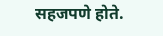सहजपणे होते.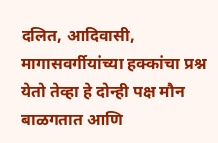दलित, आदिवासी, मागासवर्गीयांच्या हक्कांचा प्रश्न येतो तेव्हा हे दोन्ही पक्ष मौन बाळगतात आणि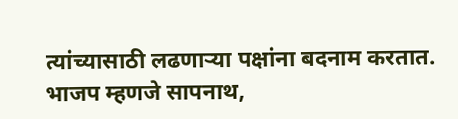त्यांच्यासाठी लढणाऱ्या पक्षांना बदनाम करतात.
भाजप म्हणजे सापनाथ,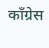काँग्रेस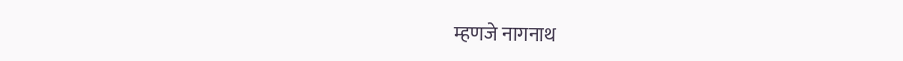म्हणजे नागनाथ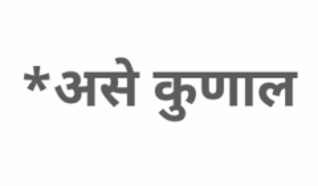*असे कुणाल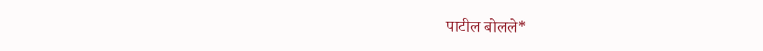पाटील बोलले*